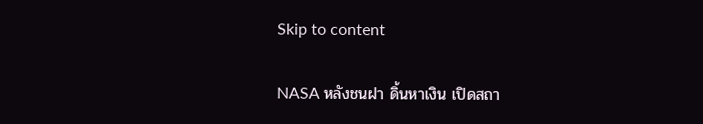Skip to content

NASA หลังชนฝา ดิ้นหาเงิน เปิดสถา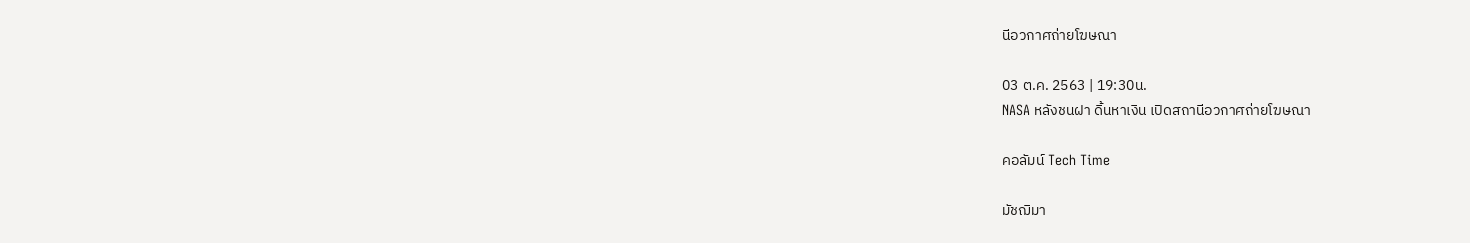นีอวกาศถ่ายโฆษณา

03 ต.ค. 2563 | 19:30น.
NASA หลังชนฝา ดิ้นหาเงิน เปิดสถานีอวกาศถ่ายโฆษณา

คอลัมน์ Tech Time

มัชฌิมา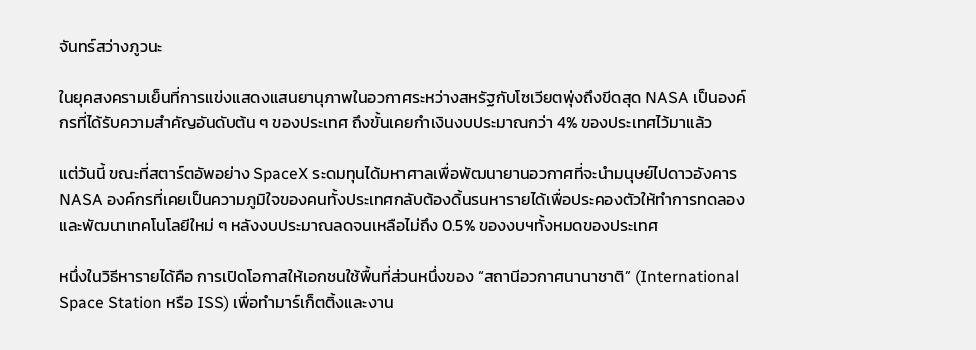จันทร์สว่างภูวนะ

ในยุคสงครามเย็นที่การแข่งแสดงแสนยานุภาพในอวกาศระหว่างสหรัฐกับโซเวียตพุ่งถึงขีดสุด NASA เป็นองค์กรที่ได้รับความสำคัญอันดับต้น ๆ ของประเทศ ถึงขั้นเคยกำเงินงบประมาณกว่า 4% ของประเทศไว้มาแล้ว

แต่วันนี้ ขณะที่สตาร์ตอัพอย่าง SpaceX ระดมทุนได้มหาศาลเพื่อพัฒนายานอวกาศที่จะนำมนุษย์ไปดาวอังคาร NASA องค์กรที่เคยเป็นความภูมิใจของคนทั้งประเทศกลับต้องดิ้นรนหารายได้เพื่อประคองตัวให้ทำการทดลองและพัฒนาเทคโนโลยีใหม่ ๆ หลังงบประมาณลดจนเหลือไม่ถึง 0.5% ของงบฯทั้งหมดของประเทศ

หนึ่งในวิธีหารายได้คือ การเปิดโอกาสให้เอกชนใช้พื้นที่ส่วนหนึ่งของ “สถานีอวกาศนานาชาติ” (International Space Station หรือ ISS) เพื่อทำมาร์เก็ตติ้งและงาน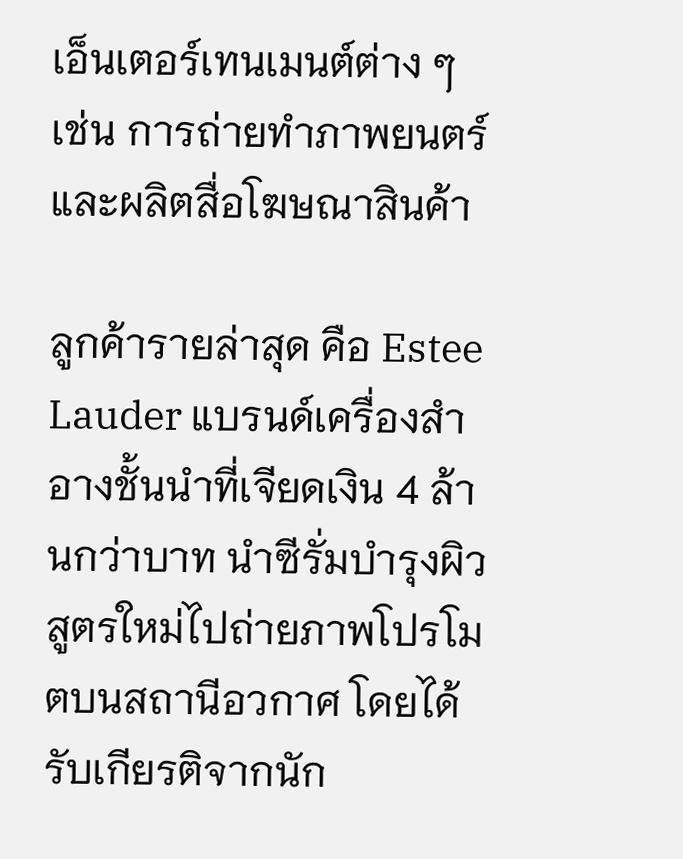เอ็นเตอร์เทนเมนต์ต่าง ๆ เช่น การถ่ายทำภาพยนตร์และผลิตสื่อโฆษณาสินค้า

ลูกค้ารายล่าสุด คือ Estee Lauder แบรนด์เครื่องสำอางชั้นนำที่เจียดเงิน 4 ล้านกว่าบาท นำซีรั่มบำรุงผิวสูตรใหม่ไปถ่ายภาพโปรโมตบนสถานีอวกาศ โดยได้รับเกียรติจากนัก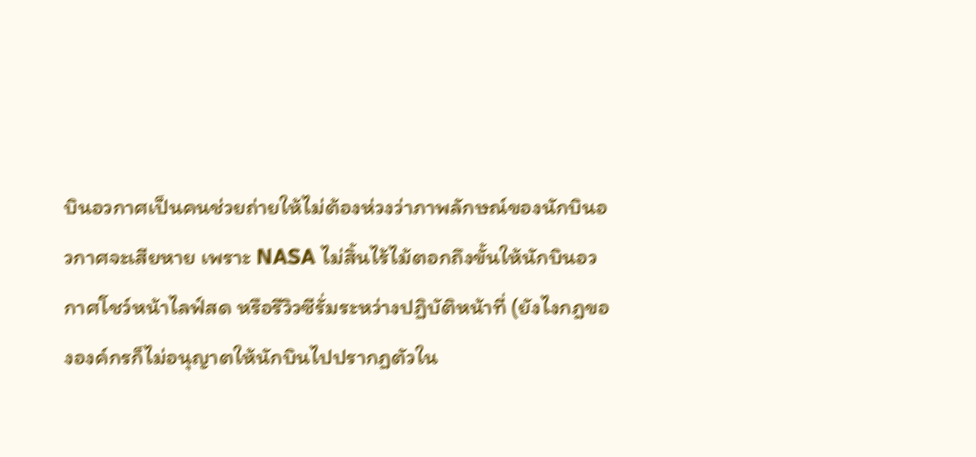บินอวกาศเป็นคนช่วยถ่ายให้ไม่ต้องห่วงว่าภาพลักษณ์ของนักบินอวกาศจะเสียหาย เพราะ NASA ไม่สิ้นไร้ไม้ตอกถึงขั้นให้นักบินอวกาศโชว์หน้าไลฟ์สด หรือรีวิวซีรั่มระหว่างปฏิบัติหน้าที่ (ยังไงกฎขององค์กรก็ไม่อนุญาตให้นักบินไปปรากฏตัวใน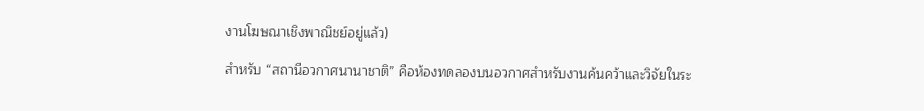งานโฆษณาเชิงพาณิชย์อยู่แล้ว)

สำหรับ “สถานีอวกาศนานาชาติ” คือห้องทดลองบนอวกาศสำหรับงานค้นคว้าและวิจัยในระ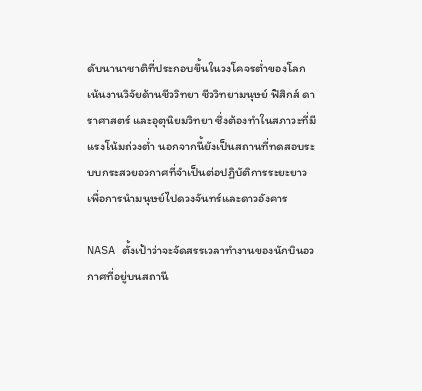ดับนานาชาติที่ประกอบขึ้นในวงโคจรต่ำของโลก เน้นงานวิจัยด้านชีววิทยา ชีววิทยามนุษย์ ฟิสิกส์ ดาราศาสตร์ และอุตุนิยมวิทยา ซึ่งต้องทำในสภาวะที่มีแรงโน้มถ่วงต่ำ นอกจากนี้ยังเป็นสถานที่ทดสอบระบบกระสวยอวกาศที่จำเป็นต่อปฏิบัติการระยะยาว เพื่อการนำมนุษย์ไปดวงจันทร์และดาวอังคาร

NASA ตั้งเป้าว่าจะจัดสรรเวลาทำงานของนักบินอวกาศที่อยู่บนสถานี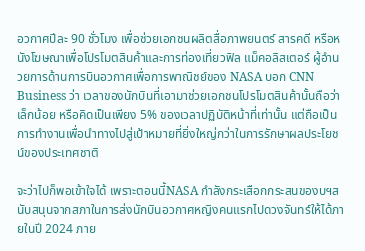อวกาศปีละ 90 ชั่วโมง เพื่อช่วยเอกชนผลิตสื่อภาพยนตร์ สารคดี หรือหนังโฆษณาเพื่อโปรโมตสินค้าและการท่องเที่ยวฟิล แม็คอลิสเตอร์ ผู้อำนวยการด้านการบินอวกาศเพื่อการพาณิชย์ของ NASA บอก CNN Business ว่า เวลาของนักบินที่เอามาช่วยเอกชนโปรโมตสินค้านั้นถือว่าเล็กน้อย หรือคิดเป็นเพียง 5% ของเวลาปฏิบัติหน้าที่เท่านั้น แต่ถือเป็นการทำงานเพื่อนำทางไปสู่เป้าหมายที่ยิ่งใหญ่กว่าในการรักษาผลประโยชน์ของประเทศชาติ

จะว่าไปก็พอเข้าใจได้ เพราะตอนนี้NASA กำลังกระเสือกกระสนของบฯสนับสนุนจากสภาในการส่งนักบินอวกาศหญิงคนแรกไปดวงจันทร์ให้ได้ภายในปี 2024 ภาย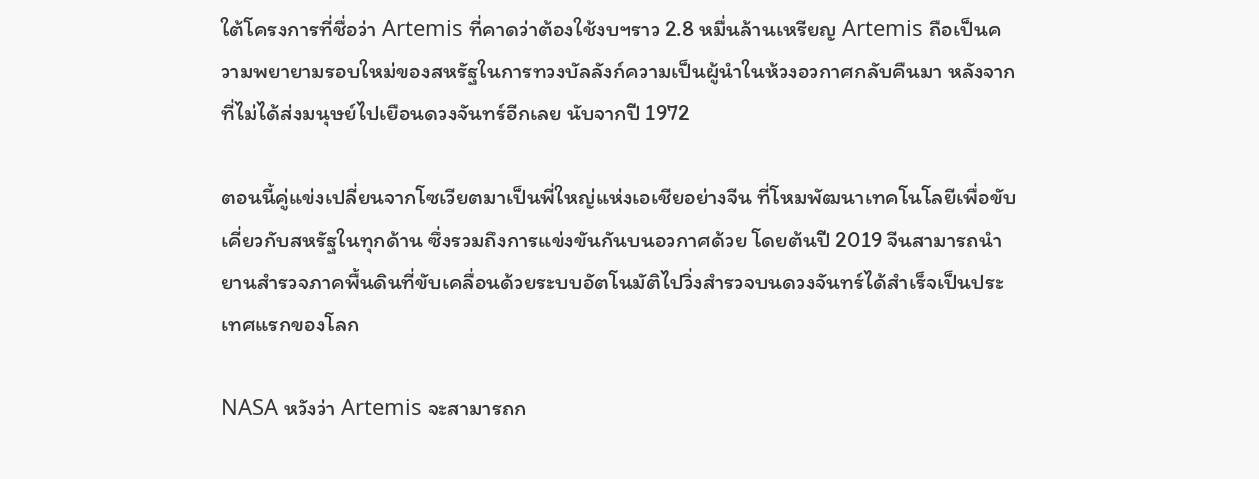ใต้โครงการที่ชื่อว่า Artemis ที่คาดว่าต้องใช้งบฯราว 2.8 หมื่นล้านเหรียญ Artemis ถือเป็นความพยายามรอบใหม่ของสหรัฐในการทวงบัลลังก์ความเป็นผู้นำในห้วงอวกาศกลับคืนมา หลังจากที่ไม่ได้ส่งมนุษย์ไปเยือนดวงจันทร์อีกเลย นับจากปี 1972

ตอนนี้คู่แข่งเปลี่ยนจากโซเวียตมาเป็นพี่ใหญ่แห่งเอเชียอย่างจีน ที่โหมพัฒนาเทคโนโลยีเพื่อขับเคี่ยวกับสหรัฐในทุกด้าน ซึ่งรวมถึงการแข่งขันกันบนอวกาศด้วย โดยต้นปี 2019 จีนสามารถนำยานสำรวจภาคพื้นดินที่ขับเคลื่อนด้วยระบบอัตโนมัติไปวิ่งสำรวจบนดวงจันทร์ได้สำเร็จเป็นประเทศแรกของโลก

NASA หวังว่า Artemis จะสามารถก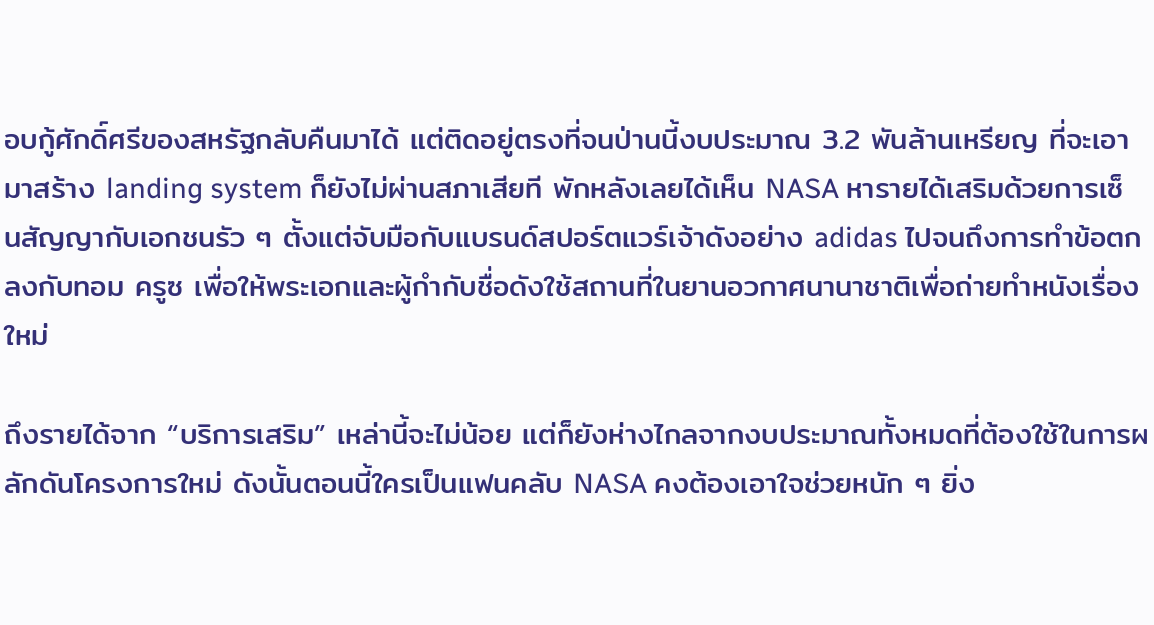อบกู้ศักดิ์ศรีของสหรัฐกลับคืนมาได้ แต่ติดอยู่ตรงที่จนป่านนี้งบประมาณ 3.2 พันล้านเหรียญ ที่จะเอามาสร้าง landing system ก็ยังไม่ผ่านสภาเสียที พักหลังเลยได้เห็น NASA หารายได้เสริมด้วยการเซ็นสัญญากับเอกชนรัว ๆ ตั้งแต่จับมือกับแบรนด์สปอร์ตแวร์เจ้าดังอย่าง adidas ไปจนถึงการทำข้อตกลงกับทอม ครูซ เพื่อให้พระเอกและผู้กำกับชื่อดังใช้สถานที่ในยานอวกาศนานาชาติเพื่อถ่ายทำหนังเรื่องใหม่

ถึงรายได้จาก “บริการเสริม” เหล่านี้จะไม่น้อย แต่ก็ยังห่างไกลจากงบประมาณทั้งหมดที่ต้องใช้ในการผลักดันโครงการใหม่ ดังนั้นตอนนี้ใครเป็นแฟนคลับ NASA คงต้องเอาใจช่วยหนัก ๆ ยิ่ง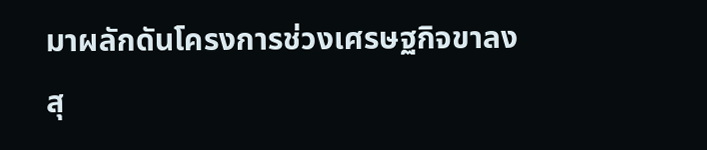มาผลักดันโครงการช่วงเศรษฐกิจขาลงสุ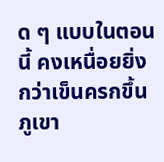ด ๆ แบบในตอนนี้ คงเหนื่อยยิ่งกว่าเข็นครกขึ้นภูเขา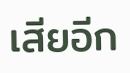เสียอีก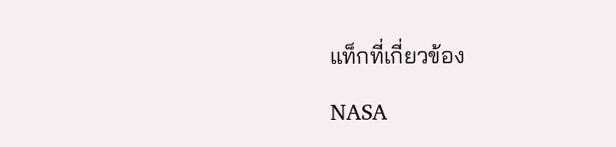แท็กที่เกี่ยวข้อง

NASA